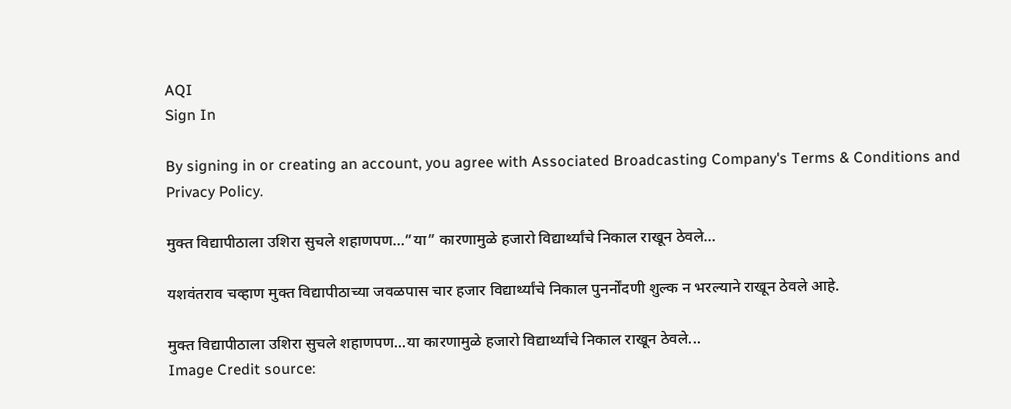AQI
Sign In

By signing in or creating an account, you agree with Associated Broadcasting Company's Terms & Conditions and Privacy Policy.

मुक्त विद्यापीठाला उशिरा सुचले शहाणपण…”या” कारणामुळे हजारो विद्यार्थ्यांचे निकाल राखून ठेवले…

यशवंतराव चव्हाण मुक्त विद्यापीठाच्या जवळपास चार हजार विद्यार्थ्यांचे निकाल पुनर्नोंदणी शुल्क न भरल्याने राखून ठेवले आहे.

मुक्त विद्यापीठाला उशिरा सुचले शहाणपण...या कारणामुळे हजारो विद्यार्थ्यांचे निकाल राखून ठेवले...
Image Credit source: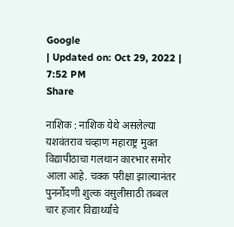Google
| Updated on: Oct 29, 2022 | 7:52 PM
Share

नाशिक : नाशिक येथे असलेल्या यशवंतराव चव्हाण महाराष्ट्र मुक्त विद्यापीठाचा गलथान कारभार समोर आला आहे. चक्क परीक्षा झाल्यानंतर पुनर्नोंदणी शुल्क वसुलीसाठी तब्बल चार हजार विद्यार्थ्यांचे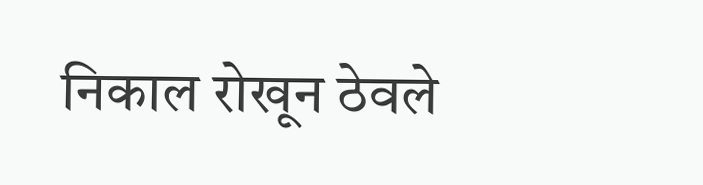निकाल रोखून ठेवले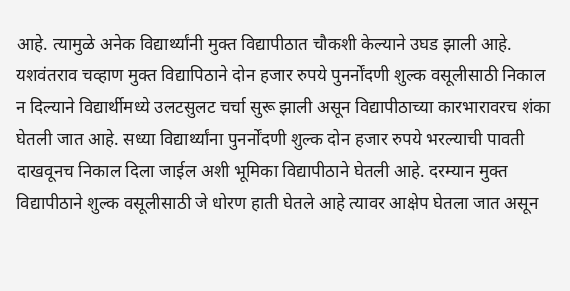आहे. त्यामुळे अनेक विद्यार्थ्यांनी मुक्त विद्यापीठात चौकशी केल्याने उघड झाली आहे. यशवंतराव चव्हाण मुक्त विद्यापिठाने दोन हजार रुपये पुनर्नोंदणी शुल्क वसूलीसाठी निकाल न दिल्याने विद्यार्थीमध्ये उलटसुलट चर्चा सुरू झाली असून विद्यापीठाच्या कारभारावरच शंका घेतली जात आहे. सध्या विद्यार्थ्यांना पुनर्नोंदणी शुल्क दोन हजार रुपये भरल्याची पावती दाखवूनच निकाल दिला जाईल अशी भूमिका विद्यापीठाने घेतली आहे. दरम्यान मुक्त विद्यापीठाने शुल्क वसूलीसाठी जे धोरण हाती घेतले आहे त्यावर आक्षेप घेतला जात असून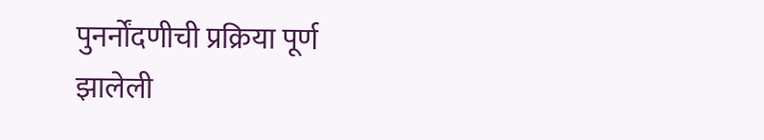पुनर्नोंदणीची प्रक्रिया पूर्ण झालेली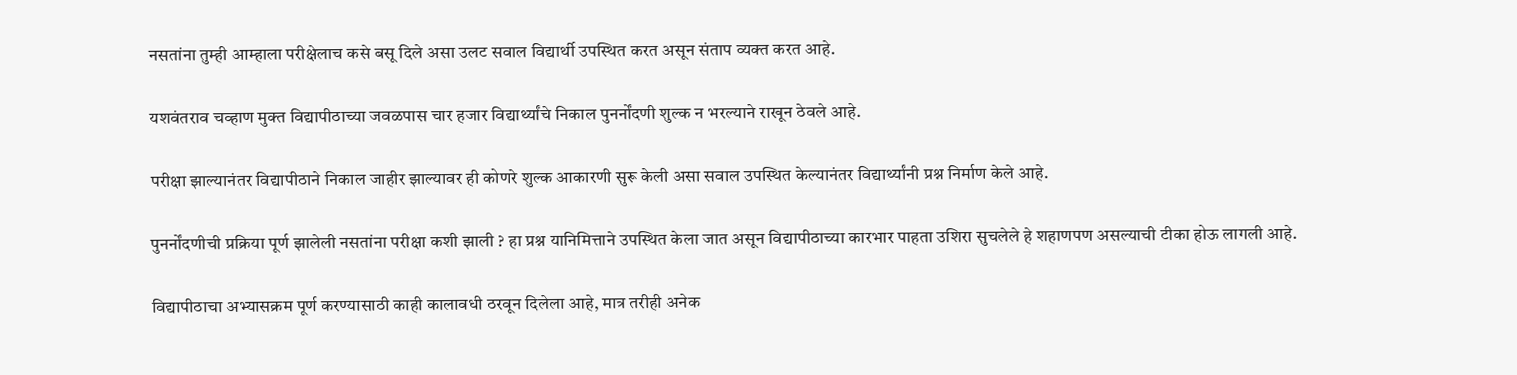नसतांना तुम्ही आम्हाला परीक्षेलाच कसे बसू दिले असा उलट सवाल विद्यार्थी उपस्थित करत असून संताप व्यक्त करत आहे.

यशवंतराव चव्हाण मुक्त विद्यापीठाच्या जवळपास चार हजार विद्यार्थ्यांचे निकाल पुनर्नोंदणी शुल्क न भरल्याने राखून ठेवले आहे.

परीक्षा झाल्यानंतर विद्यापीठाने निकाल जाहीर झाल्यावर ही कोणरे शुल्क आकारणी सुरू केली असा सवाल उपस्थित केल्यानंतर विद्यार्थ्यांनी प्रश्न निर्माण केले आहे.

पुनर्नोंदणीची प्रक्रिया पूर्ण झालेली नसतांना परीक्षा कशी झाली ? हा प्रश्न यानिमित्ताने उपस्थित केला जात असून विद्यापीठाच्या कारभार पाहता उशिरा सुचलेले हे शहाणपण असल्याची टीका होऊ लागली आहे.

विद्यापीठाचा अभ्यासक्रम पूर्ण करण्यासाठी काही कालावधी ठरवून दिलेला आहे, मात्र तरीही अनेक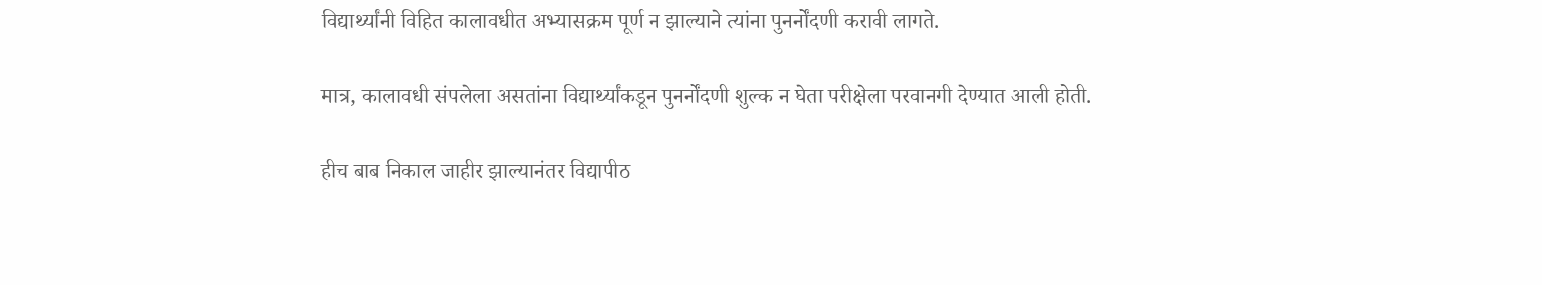विद्यार्थ्यांनी विहित कालावधीत अभ्यासक्रम पूर्ण न झाल्याने त्यांना पुनर्नोंदणी करावी लागते.

मात्र, कालावधी संपलेला असतांना विद्यार्थ्यांकडून पुनर्नोंदणी शुल्क न घेता परीक्षेला परवानगी देण्यात आली होती.

हीच बाब निकाल जाहीर झाल्यानंतर विद्यापीठ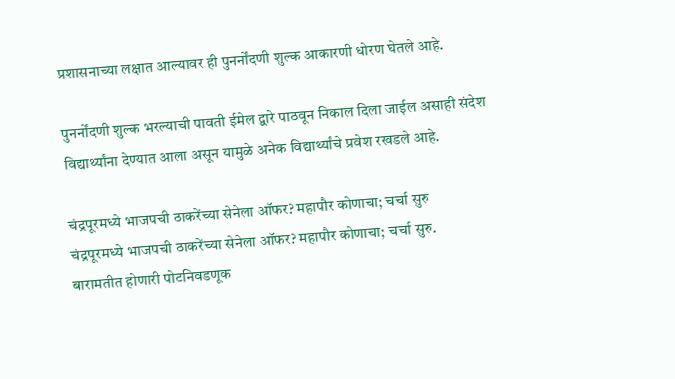प्रशासनाच्या लक्षात आल्यावर ही पुनर्नोंदणी शुल्क आकारणी धोरण घेतले आहे.

पुनर्नोंदणी शुल्क भरल्याची पावती ईमेल द्वारे पाठवून निकाल दिला जाईल असाही संदेश विद्यार्थ्यांना देण्यात आला असून यामुळे अनेक विद्यार्थ्यांचे प्रवेश रखडले आहे.

चंद्रपूरमध्ये भाजपची ठाकरेंच्या सेनेला ऑफर? महापौर कोणाचा; चर्चा सुरु
चंद्रपूरमध्ये भाजपची ठाकरेंच्या सेनेला ऑफर? महापौर कोणाचा; चर्चा सुरु.
बारामतीत होणारी पोटनिवडणूक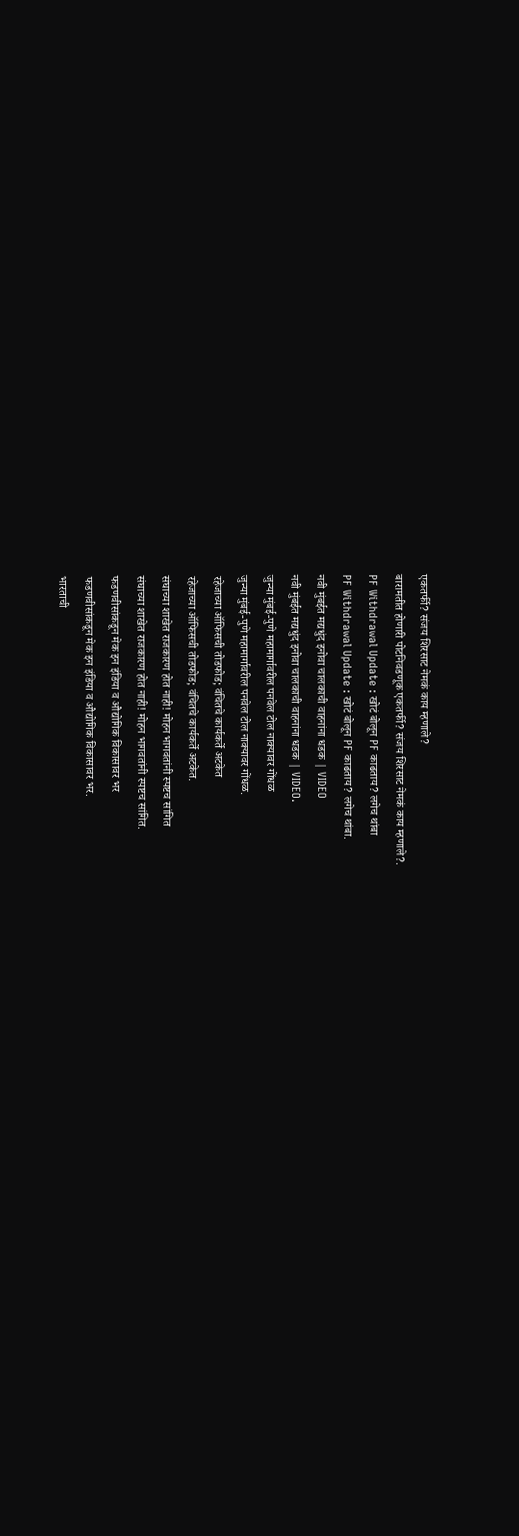एकतर्फी? संजय शिरसाट नेमकं काय म्हणाले?
बारामतीत होणारी पोटनिवडणूक एकतर्फी? संजय शिरसाट नेमकं काय म्हणाले?.
PF Withdrawal Update : खोटं बोलून PF काढताय? लगेच थांबा
PF Withdrawal Update : खोटं बोलून PF काढताय? लगेच थांबा.
नवी मुंबईत मद्यधुंद इनोवा चालकाची वाहनांना धडक | VIDEO
नवी मुंबईत मद्यधुंद इनोवा चालकाची वाहनांना धडक | VIDEO.
जुन्या मुंबई-पुणे महामार्गावरील पनवेल टोल नाक्यावर गोंधळ
जुन्या मुंबई-पुणे महामार्गावरील पनवेल टोल नाक्यावर गोंधळ.
रहेजाच्या ऑफिसची तोडफोड; वंचितचे कार्यकर्ते अटकेत
रहेजाच्या ऑफिसची तोडफोड; वंचितचे कार्यकर्ते अटकेत.
संघाच्या शाखेत राजकारण होत नाही! मोहन भागवतांनी स्पष्टच सांगित
संघाच्या शाखेत राजकारण होत नाही! मोहन भागवतांनी स्पष्टच सांगित.
फडणवीसांकडून मेक इन इंडिया व औद्योगिक विकासावर भर
फडणवीसांकडून मेक इन इंडिया व औद्योगिक विकासावर भर.
भारताची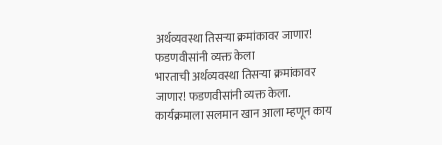अर्थव्यवस्था तिसऱ्या क्रमांकावर जाणार! फडणवीसांनी व्यक्त केला
भारताची अर्थव्यवस्था तिसऱ्या क्रमांकावर जाणार! फडणवीसांनी व्यक्त केला.
कार्यक्रमाला सलमान खान आला म्हणून काय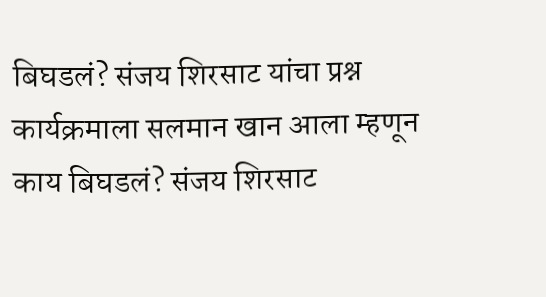बिघडलं? संजय शिरसाट यांचा प्रश्न
कार्यक्रमाला सलमान खान आला म्हणून काय बिघडलं? संजय शिरसाट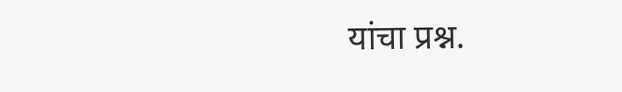यांचा प्रश्न.